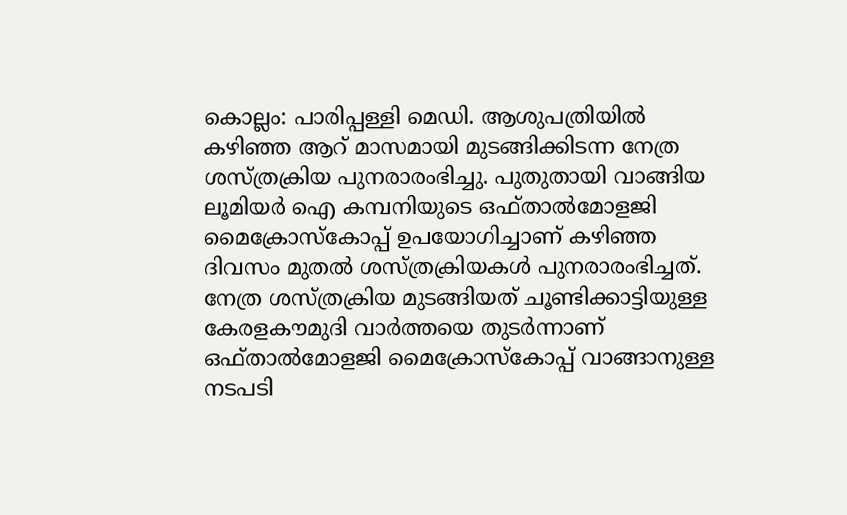കൊല്ലം: പാരിപ്പള്ളി മെഡി. ആശുപത്രിയിൽ കഴിഞ്ഞ ആറ് മാസമായി മുടങ്ങിക്കിടന്ന നേത്ര ശസ്ത്രക്രിയ പുനരാരംഭിച്ചു. പുതുതായി വാങ്ങിയ ലൂമിയർ ഐ കമ്പനിയുടെ ഒഫ്താൽമോളജി മൈക്രോസ്കോപ്പ് ഉപയോഗിച്ചാണ് കഴിഞ്ഞ ദിവസം മുതൽ ശസ്ത്രക്രിയകൾ പുനരാരംഭിച്ചത്.
നേത്ര ശസ്ത്രക്രിയ മുടങ്ങിയത് ചൂണ്ടിക്കാട്ടിയുള്ള കേരളകൗമുദി വാർത്തയെ തുടർന്നാണ് ഒഫ്താൽമോളജി മൈക്രോസ്കോപ്പ് വാങ്ങാനുള്ള നടപടി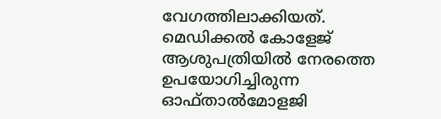വേഗത്തിലാക്കിയത്. മെഡിക്കൽ കോളേജ് ആശുപത്രിയിൽ നേരത്തെ ഉപയോഗിച്ചിരുന്ന ഓഫ്താൽമോളജി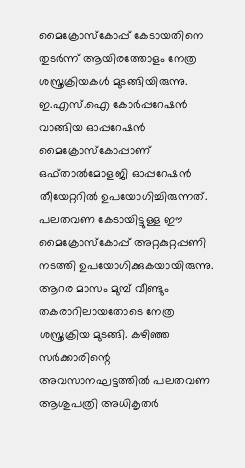മൈക്രോസ്കോപ്പ് കേടായതിനെ തുടർന്ന് ആയിരത്തോളം നേത്ര ശസ്ത്രക്രിയകൾ മുടങ്ങിയിരുന്നു.
ഇ.എസ്.ഐ കോർപ്പറേഷൻ വാങ്ങിയ ഓപ്പറേഷൻ മൈക്രോസ്കോപ്പാണ് ഒഫ്താൽമോളജി ഓപ്പറേഷൻ തീയേറ്ററിൽ ഉപയോഗിച്ചിരുന്നത്. പലതവണ കേടായിട്ടുള്ള ഈ മൈക്രോസ്കോപ്പ് അറ്റകുറ്റപ്പണി നടത്തി ഉപയോഗിക്കുകയായിരുന്നു. ആറര മാസം മുമ്പ് വീണ്ടും തകരാറിലായതോടെ നേത്ര ശസ്ത്രക്രിയ മുടങ്ങി. കഴിഞ്ഞ സർക്കാരിന്റെ അവസാനഘട്ടത്തിൽ പലതവണ ആശുപത്രി അധികൃതർ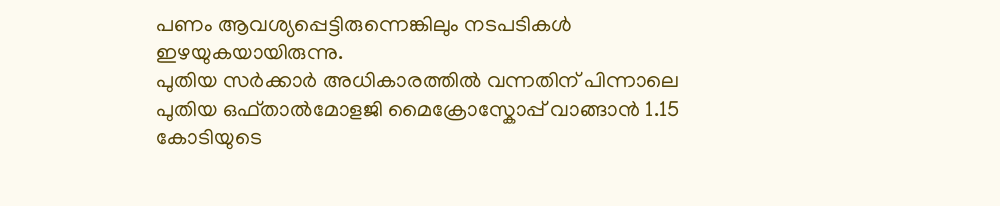പണം ആവശ്യപ്പെട്ടിരുന്നെങ്കിലും നടപടികൾ ഇഴയുകയായിരുന്നു.
പുതിയ സർക്കാർ അധികാരത്തിൽ വന്നതിന് പിന്നാലെ പുതിയ ഒഫ്താൽമോളജി മൈക്രോസ്കോപ്പ് വാങ്ങാൻ 1.15 കോടിയുടെ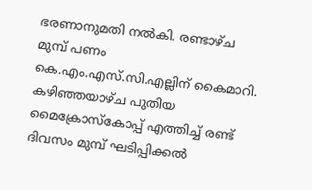ഭരണാനുമതി നൽകി. രണ്ടാഴ്ച മുമ്പ് പണം കെ.എം.എസ്.സി.എല്ലിന് കൈമാറി. കഴിഞ്ഞയാഴ്ച പുതിയ മൈക്രോസ്കോപ്പ് എത്തിച്ച് രണ്ട് ദിവസം മുമ്പ് ഘടിപ്പിക്കൽ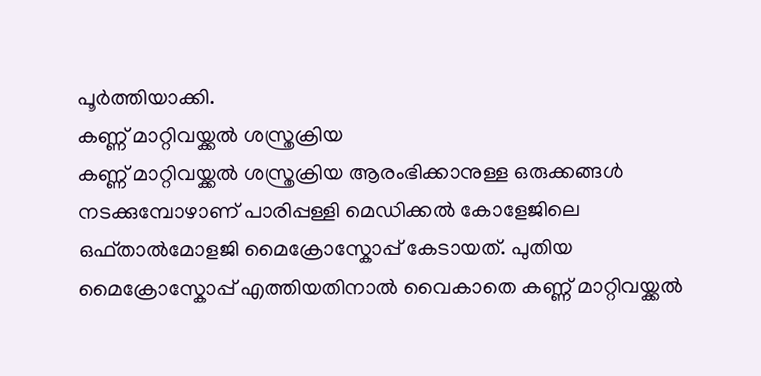പൂർത്തിയാക്കി.
കണ്ണ് മാറ്റിവയ്ക്കൽ ശസ്ത്രക്രിയ
കണ്ണ് മാറ്റിവയ്ക്കൽ ശസ്ത്രക്രിയ ആരംഭിക്കാനുള്ള ഒരുക്കങ്ങൾ നടക്കുമ്പോഴാണ് പാരിപ്പള്ളി മെഡിക്കൽ കോളേജിലെ ഒഫ്താൽമോളജി മൈക്രോസ്കോപ്പ് കേടായത്. പുതിയ മൈക്രോസ്കോപ്പ് എത്തിയതിനാൽ വൈകാതെ കണ്ണ് മാറ്റിവയ്ക്കൽ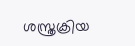ശസ്ത്രക്രിയ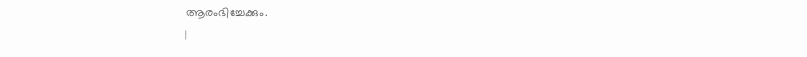ആരംഭിച്ചേക്കും.
|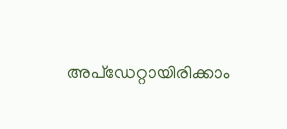അപ്ഡേറ്റായിരിക്കാം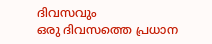ദിവസവും
ഒരു ദിവസത്തെ പ്രധാന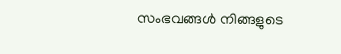സംഭവങ്ങൾ നിങ്ങളുടെ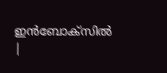ഇൻബോക്സിൽ |